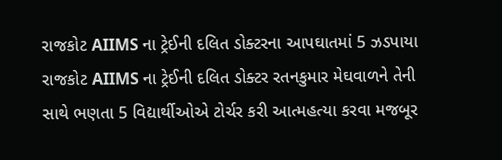રાજકોટ AIIMS ના ટ્રેઈની દલિત ડોક્ટરના આપઘાતમાં 5 ઝડપાયા
રાજકોટ AIIMS ના ટ્રેઈની દલિત ડોક્ટર રતનકુમાર મેઘવાળને તેની સાથે ભણતા 5 વિદ્યાર્થીઓએ ટોર્ચર કરી આત્મહત્યા કરવા મજબૂર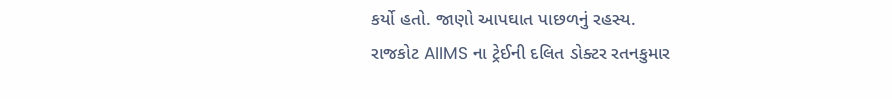કર્યો હતો. જાણો આપઘાત પાછળનું રહસ્ય.
રાજકોટ AIIMS ના ટ્રેઈની દલિત ડોક્ટર રતનકુમાર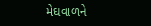મેઘવાળને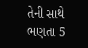તેની સાથે ભણતા 5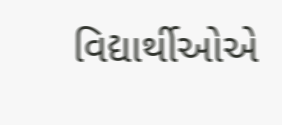વિદ્યાર્થીઓએ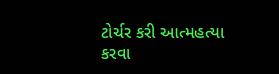ટોર્ચર કરી આત્મહત્યા કરવા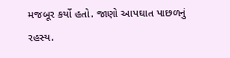મજબૂર કર્યો હતો. જાણો આપઘાત પાછળનું રહસ્ય.